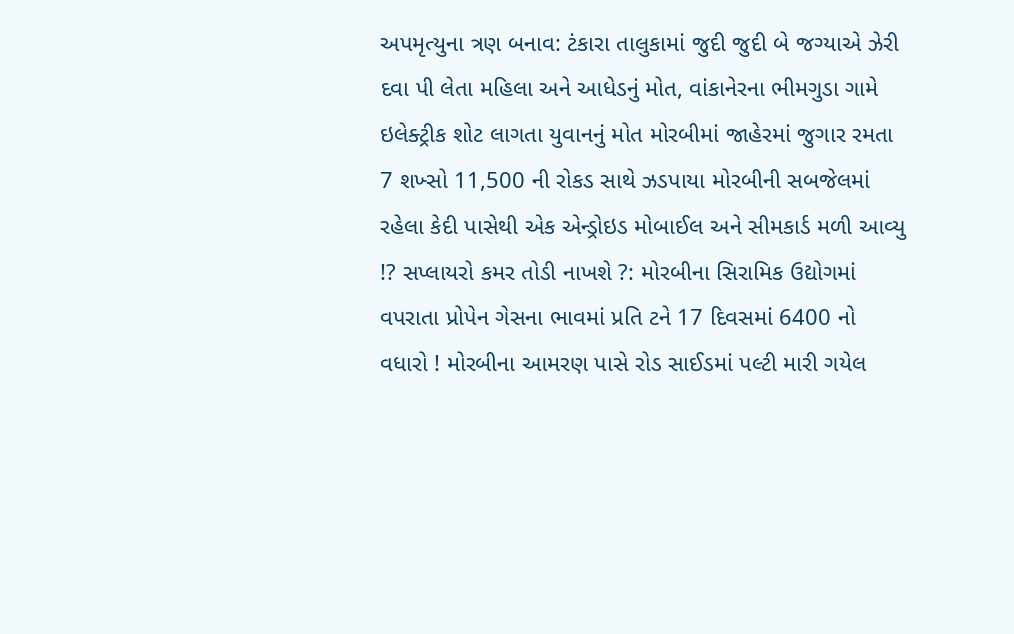અપમૃત્યુના ત્રણ બનાવ: ટંકારા તાલુકામાં જુદી જુદી બે જગ્યાએ ઝેરી દવા પી લેતા મહિલા અને આધેડનું મોત, વાંકાનેરના ભીમગુડા ગામે ઇલેક્ટ્રીક શોટ લાગતા યુવાનનું મોત મોરબીમાં જાહેરમાં જુગાર રમતા 7 શખ્સો 11,500 ની રોકડ સાથે ઝડપાયા મોરબીની સબજેલમાં રહેલા કેદી પાસેથી એક એન્ડ્રોઇડ મોબાઈલ અને સીમકાર્ડ મળી આવ્યુ !? સપ્લાયરો કમર તોડી નાખશે ?: મોરબીના સિરામિક ઉદ્યોગમાં વપરાતા પ્રોપેન ગેસના ભાવમાં પ્રતિ ટને 17 દિવસમાં 6400 નો વધારો ! મોરબીના આમરણ પાસે રોડ સાઈડમાં પલ્ટી મારી ગયેલ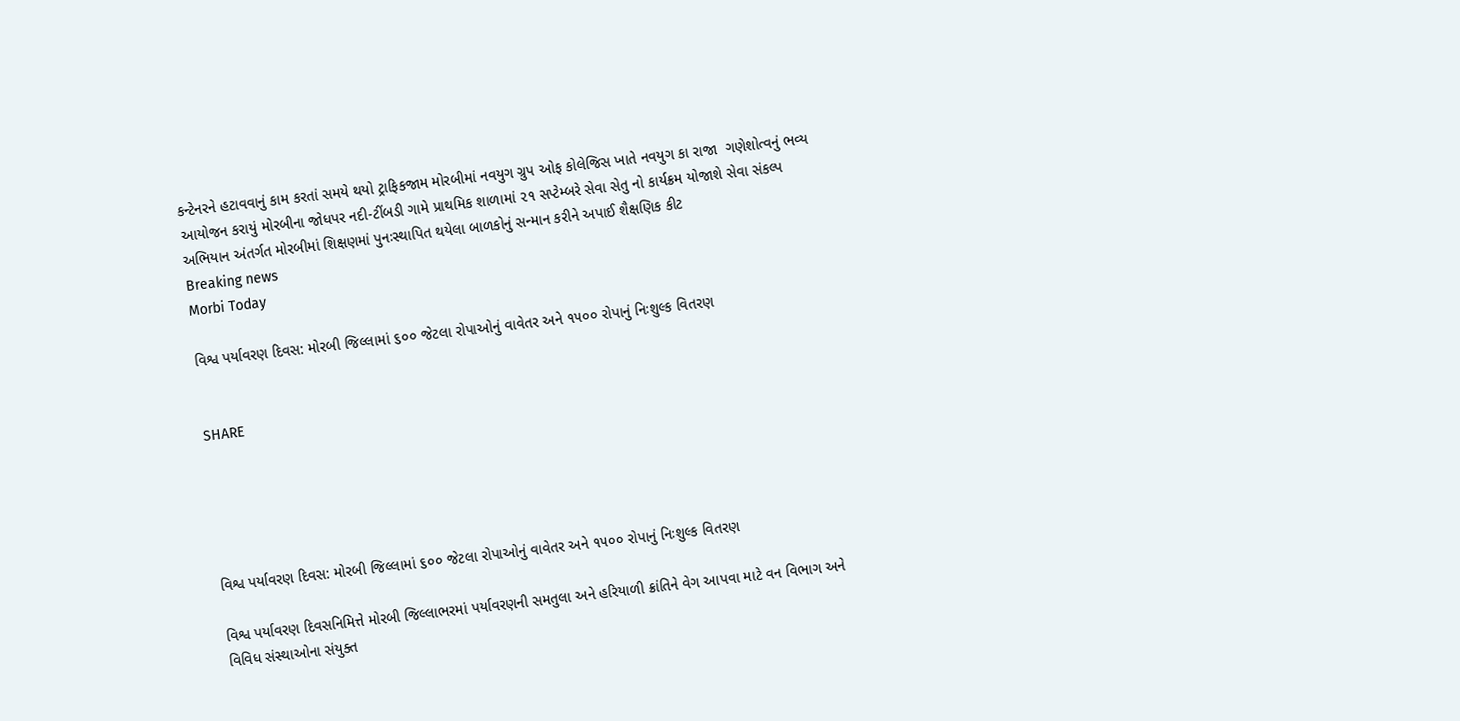કન્ટેનરને હટાવવાનું કામ કરતાં સમયે થયો ટ્રાફિકજામ મોરબીમાં નવયુગ ગ્રુપ ઓફ કોલેજિસ ખાતે નવયુગ કા રાજા  ગણેશોત્વનું ભવ્ય આયોજન કરાયું મોરબીના જોધપર નદી-ટીંબડી ગામે પ્રાથમિક શાળામાં ૨૧ સપ્ટેમ્બરે સેવા સેતુ નો કાર્યક્રમ યોજાશે સેવા સંકલ્પ અભિયાન અંતર્ગત મોરબીમાં શિક્ષણમાં પુનઃસ્થાપિત થયેલા બાળકોનું સન્માન કરીને અપાઈ શૈક્ષણિક કીટ
Breaking news
Morbi Today

વિશ્વ પર્યાવરણ દિવસ: મોરબી જિલ્લામાં ૬૦૦ જેટલા રોપાઓનું વાવેતર અને ૧૫૦૦ રોપાનું નિઃશુલ્ક વિતરણ


SHARE





વિશ્વ પર્યાવરણ દિવસ: મોરબી જિલ્લામાં ૬૦૦ જેટલા રોપાઓનું વાવેતર અને ૧૫૦૦ રોપાનું નિઃશુલ્ક વિતરણ

વિશ્વ પર્યાવરણ દિવસનિમિત્તે મોરબી જિલ્લાભરમાં પર્યાવરણની સમતુલા અને હરિયાળી ક્રાંતિને વેગ આપવા માટે વન વિભાગ અને વિવિધ સંસ્થાઓના સંયુક્ત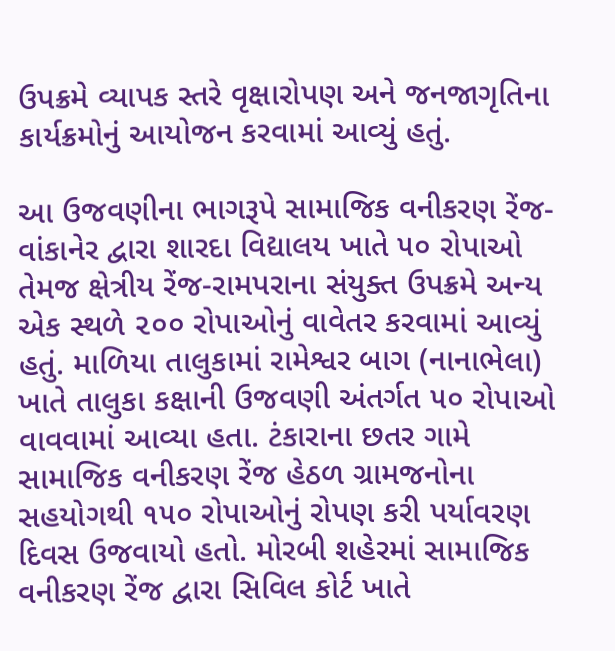ઉપક્રમે વ્યાપક સ્તરે વૃક્ષારોપણ અને જનજાગૃતિના કાર્યક્રમોનું આયોજન કરવામાં આવ્યું હતું.

આ ઉજવણીના ભાગરૂપે સામાજિક વનીકરણ રેંજ-વાંકાનેર દ્વારા શારદા વિદ્યાલય ખાતે ૫૦ રોપાઓ તેમજ ક્ષેત્રીય રેંજ-રામપરાના સંયુક્ત ઉપક્રમે અન્ય એક સ્થળે ૨૦૦ રોપાઓનું વાવેતર કરવામાં આવ્યું હતું. માળિયા તાલુકામાં રામેશ્વર બાગ (નાનાભેલા) ખાતે તાલુકા કક્ષાની ઉજવણી અંતર્ગત ૫૦ રોપાઓ વાવવામાં આવ્યા હતા. ટંકારાના છતર ગામે સામાજિક વનીકરણ રેંજ હેઠળ ગ્રામજનોના સહયોગથી ૧૫૦ રોપાઓનું રોપણ કરી પર્યાવરણ દિવસ ઉજવાયો હતો. મોરબી શહેરમાં સામાજિક વનીકરણ રેંજ દ્વારા સિવિલ કોર્ટ ખાતે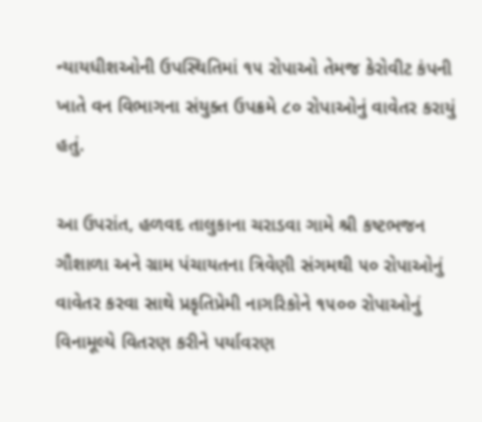ન્યાયધીશઓની ઉપસ્થિતિમાં ૧૫ રોપાઓ તેમજ કેરોવીટ કંપની ખાતે વન વિભાગના સંયુક્ત ઉપક્રમે ૮૦ રોપાઓનું વાવેતર કરાયું હતું.

આ ઉપરાંત, હળવદ તાલુકાના ચરાડવા ગામે શ્રી કષ્ટભજન ગૌશાળા અને ગ્રામ પંચાયતના ત્રિવેણી સંગમથી ૫૦ રોપાઓનું વાવેતર કરવા સાથે પ્રકૃતિપ્રેમી નાગરિકોને ૧૫૦૦ રોપાઓનું વિનામૂલ્યે વિતરણ કરીને પર્યાવરણ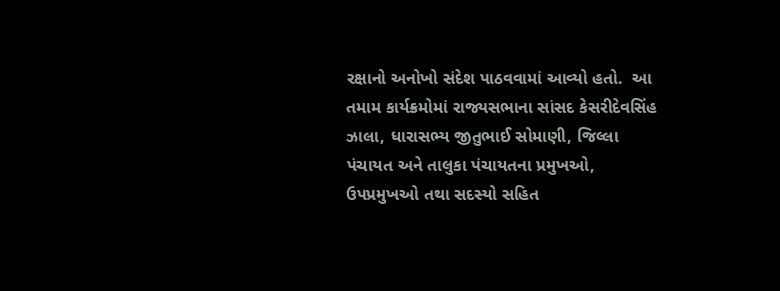રક્ષાનો અનોખો સંદેશ પાઠવવામાં આવ્યો હતો.  આ તમામ કાર્યક્રમોમાં રાજ્યસભાના સાંસદ કેસરીદેવસિંહ ઝાલા, ધારાસભ્ય જીતુભાઈ સોમાણી, જિલ્લા પંચાયત અને તાલુકા પંચાયતના પ્રમુખઓ, ઉપપ્રમુખઓ તથા સદસ્યો સહિત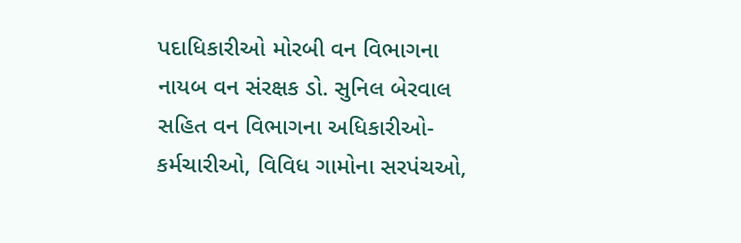પદાધિકારીઓ મોરબી વન વિભાગના નાયબ વન સંરક્ષક ડો. સુનિલ બેરવાલ સહિત વન વિભાગના અધિકારીઓ-કર્મચારીઓ, વિવિધ ગામોના સરપંચઓ,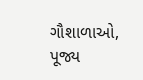ગૌશાળાઓ, પૂજ્ય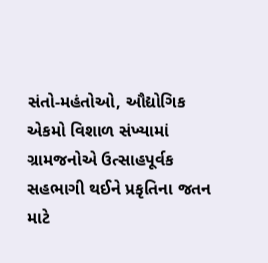સંતો-મહંતોઓ, ઔદ્યોગિક એકમો વિશાળ સંખ્યામાં ગ્રામજનોએ ઉત્સાહપૂર્વક સહભાગી થઈને પ્રકૃતિના જતન માટે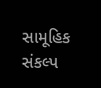સામૂહિક સંકલ્પ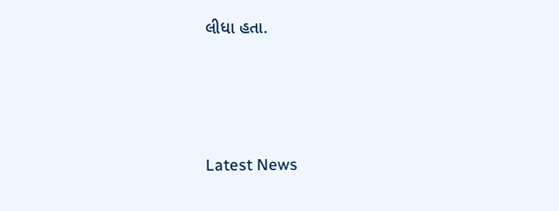લીધા હતા.




Latest News